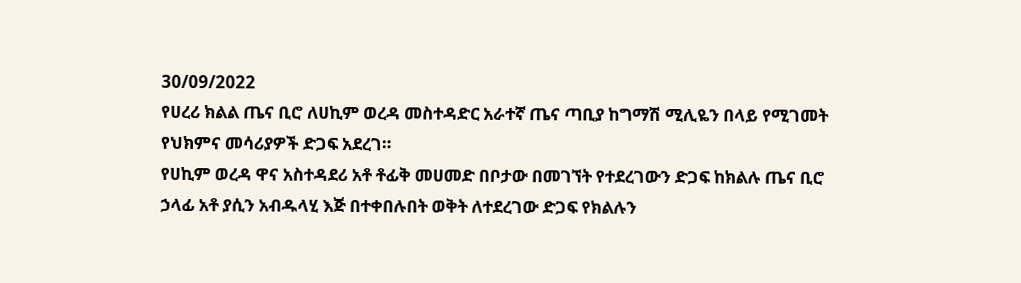30/09/2022
የሀረሪ ክልል ጤና ቢሮ ለሀኪም ወረዳ መስተዳድር አራተኛ ጤና ጣቢያ ከግማሽ ሚሊዬን በላይ የሚገመት የህክምና መሳሪያዎች ድጋፍ አደረገ።
የሀኪም ወረዳ ዋና አስተዳደሪ አቶ ቶፊቅ መሀመድ በቦታው በመገኘት የተደረገውን ድጋፍ ከክልሉ ጤና ቢሮ ኃላፊ አቶ ያሲን አብዱላሂ እጅ በተቀበሉበት ወቅት ለተደረገው ድጋፍ የክልሉን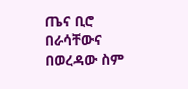ጤና ቢሮ በራሳቸውና በወረዳው ስም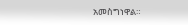አመስግነዋል።